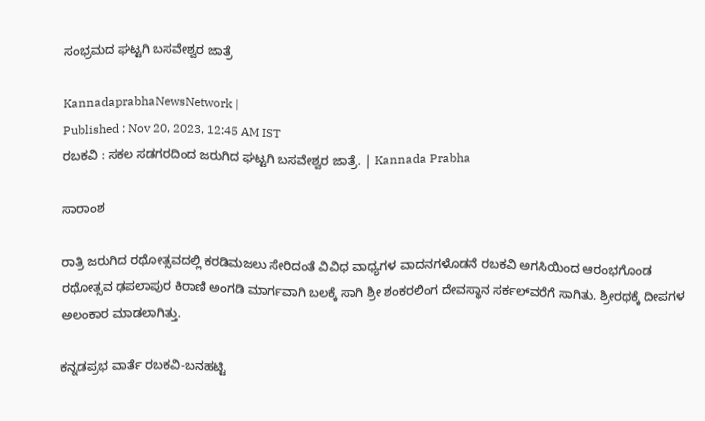ಸಂಭ್ರಮದ ಘಟ್ಟಗಿ ಬಸವೇಶ್ವರ ಜಾತ್ರೆ

KannadaprabhaNewsNetwork |
Published : Nov 20, 2023, 12:45 AM IST
ರಬಕವಿ : ಸಕಲ ಸಡಗರದಿಂದ ಜರುಗಿದ ಘಟ್ಟಗಿ ಬಸವೇಶ್ವರ ಜಾತ್ರೆ. | Kannada Prabha

ಸಾರಾಂಶ

ರಾತ್ರಿ ಜರುಗಿದ ರಥೋತ್ಸವದಲ್ಲಿ ಕರಡಿಮಜಲು ಸೇರಿದಂತೆ ವಿವಿಧ ವಾಧ್ಯಗಳ ವಾದನಗಳೊಡನೆ ರಬಕವಿ ಅಗಸಿಯಿಂದ ಆರಂಭಗೊಂಡ ರಥೋತ್ಸವ ಢಪಲಾಪುರ ಕಿರಾಣಿ ಅಂಗಡಿ ಮಾರ್ಗವಾಗಿ ಬಲಕ್ಕೆ ಸಾಗಿ ಶ್ರೀ ಶಂಕರಲಿಂಗ ದೇವಸ್ಥಾನ ಸರ್ಕಲ್‌ವರೆಗೆ ಸಾಗಿತು. ಶ್ರೀರಥಕ್ಕೆ ದೀಪಗಳ ಅಲಂಕಾರ ಮಾಡಲಾಗಿತ್ತು.

ಕನ್ನಡಪ್ರಭ ವಾರ್ತೆ ರಬಕವಿ-ಬನಹಟ್ಟಿ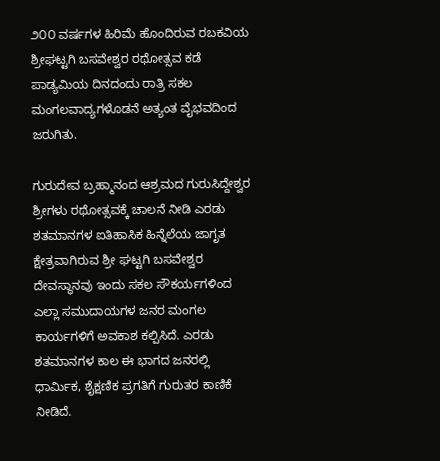೨೦೦ ವರ್ಷಗಳ ಹಿರಿಮೆ ಹೊಂದಿರುವ ರಬಕವಿಯ ಶ್ರೀಘಟ್ಟಗಿ ಬಸವೇಶ್ವರ ರಥೋತ್ಸವ ಕಡೆ ಪಾಡ್ಯಮಿಯ ದಿನದಂದು ರಾತ್ರಿ ಸಕಲ ಮಂಗಲವಾದ್ಯಗಳೊಡನೆ ಅತ್ಯಂತ ವೈಭವದಿಂದ ಜರುಗಿತು.

ಗುರುದೇವ ಬ್ರಹ್ಮಾನಂದ ಆಶ್ರಮದ ಗುರುಸಿದ್ದೇಶ್ವರ ಶ್ರೀಗಳು ರಥೋತ್ಸವಕ್ಕೆ ಚಾಲನೆ ನೀಡಿ ಎರಡು ಶತಮಾನಗಳ ಐತಿಹಾಸಿಕ ಹಿನ್ನೆಲೆಯ ಜಾಗೃತ ಕ್ಷೇತ್ರವಾಗಿರುವ ಶ್ರೀ ಘಟ್ಟಗಿ ಬಸವೇಶ್ವರ ದೇವಸ್ಥಾನವು ಇಂದು ಸಕಲ ಸೌಕರ್ಯಗಳಿಂದ ಎಲ್ಲಾ ಸಮುದಾಯಗಳ ಜನರ ಮಂಗಲ ಕಾರ್ಯಗಳಿಗೆ ಅವಕಾಶ ಕಲ್ಪಿಸಿದೆ. ಎರಡು ಶತಮಾನಗಳ ಕಾಲ ಈ ಭಾಗದ ಜನರಲ್ಲಿ ಧಾರ್ಮಿಕ, ಶೈಕ್ಷಣಿಕ ಪ್ರಗತಿಗೆ ಗುರುತರ ಕಾಣಿಕೆ ನೀಡಿದೆ.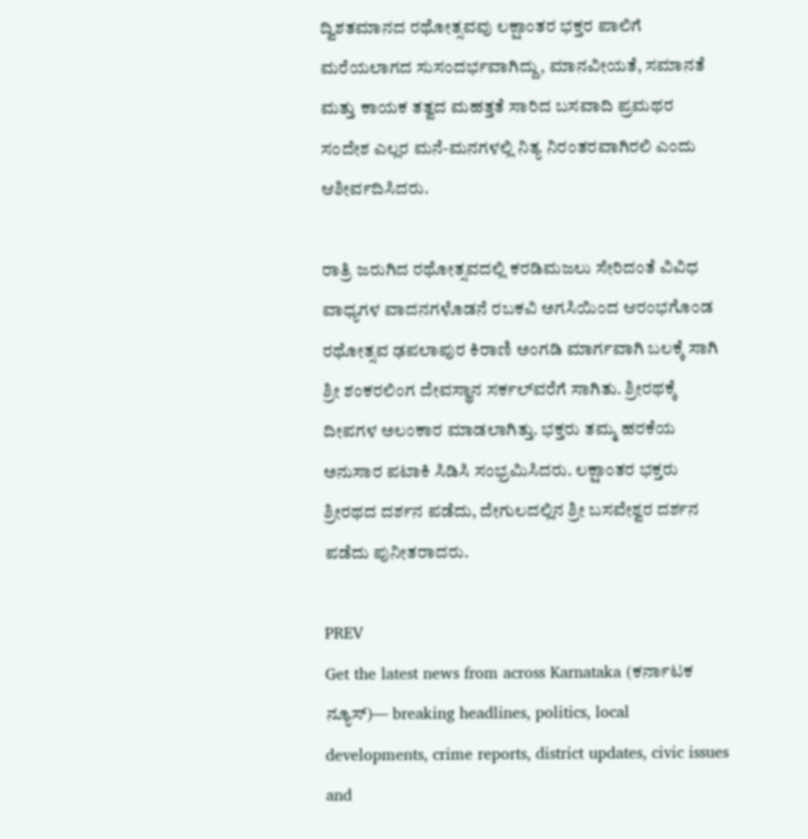ದ್ವಿಶತಮಾನದ ರಥೋತ್ಸವವು ಲಕ್ಷಾಂತರ ಭಕ್ತರ ಪಾಲಿಗೆ ಮರೆಯಲಾಗದ ಸುಸಂದರ್ಭವಾಗಿದ್ದು, ಮಾನವೀಯತೆ, ಸಮಾನತೆ ಮತ್ತು ಕಾಯಕ ತತ್ವದ ಮಹತ್ತತೆ ಸಾರಿದ ಬಸವಾದಿ ಪ್ರಮಥರ ಸಂದೇಶ ಎಲ್ಲರ ಮನೆ-ಮನಗಳಲ್ಲಿ ನಿತ್ಯ ನಿರಂತರವಾಗಿರಲಿ ಎಂದು ಆಶೀರ್ವದಿಸಿದರು.

ರಾತ್ರಿ ಜರುಗಿದ ರಥೋತ್ಸವದಲ್ಲಿ ಕರಡಿಮಜಲು ಸೇರಿದಂತೆ ವಿವಿಧ ವಾಧ್ಯಗಳ ವಾದನಗಳೊಡನೆ ರಬಕವಿ ಅಗಸಿಯಿಂದ ಆರಂಭಗೊಂಡ ರಥೋತ್ಸವ ಢಪಲಾಪುರ ಕಿರಾಣಿ ಅಂಗಡಿ ಮಾರ್ಗವಾಗಿ ಬಲಕ್ಕೆ ಸಾಗಿ ಶ್ರೀ ಶಂಕರಲಿಂಗ ದೇವಸ್ಥಾನ ಸರ್ಕಲ್‌ವರೆಗೆ ಸಾಗಿತು. ಶ್ರೀರಥಕ್ಕೆ ದೀಪಗಳ ಅಲಂಕಾರ ಮಾಡಲಾಗಿತ್ತು. ಭಕ್ತರು ತಮ್ಮ ಹರಕೆಯ ಅನುಸಾರ ಪಟಾಕಿ ಸಿಡಿಸಿ ಸಂಭ್ರಮಿಸಿದರು. ಲಕ್ಷಾಂತರ ಭಕ್ತರು ಶ್ರೀರಥದ ದರ್ಶನ ಪಡೆದು, ದೇಗುಲದಲ್ಲಿನ ಶ್ರೀ ಬಸವೇಶ್ವರ ದರ್ಶನ ಪಡೆದು ಪುನೀತರಾದರು.

PREV
Get the latest news from across Karnataka (ಕರ್ನಾಟಕ ನ್ಯೂಸ್)— breaking headlines, politics, local developments, crime reports, district updates, civic issues and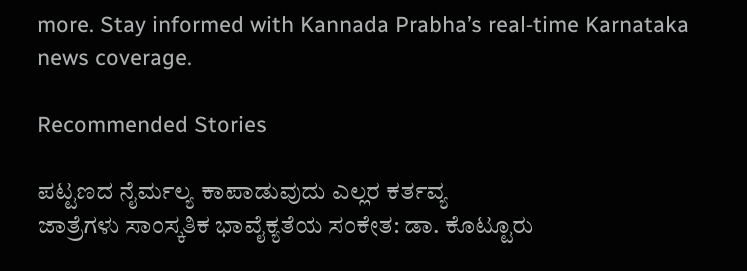more. Stay informed with Kannada Prabha’s real‑time Karnataka news coverage.

Recommended Stories

ಪಟ್ಟಣದ ನೈರ್ಮಲ್ಯ ಕಾಪಾಡುವುದು ಎಲ್ಲರ ಕರ್ತವ್ಯ
ಜಾತ್ರೆಗಳು ಸಾಂಸ್ಕತಿಕ ಭಾವೈಕ್ಯತೆಯ ಸಂಕೇತ: ಡಾ. ಕೊಟ್ಟೂರು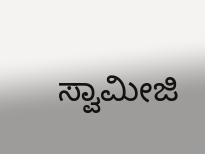ಸ್ವಾಮೀಜಿ